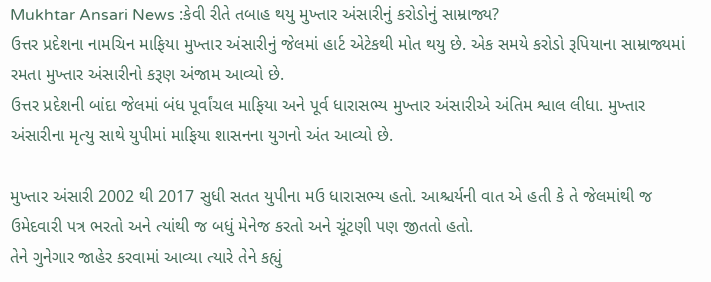Mukhtar Ansari News :કેવી રીતે તબાહ થયુ મુખ્તાર અંસારીનું કરોડોનું સામ્રાજ્ય?
ઉત્તર પ્રદેશના નામચિન માફિયા મુખ્તાર અંસારીનું જેલમાં હાર્ટ એટેકથી મોત થયુ છે. એક સમયે કરોડો રૂપિયાના સામ્રાજ્યમાં રમતા મુખ્તાર અંસારીનો કરૂણ અંજામ આવ્યો છે.
ઉત્તર પ્રદેશની બાંદા જેલમાં બંધ પૂર્વાંચલ માફિયા અને પૂર્વ ધારાસભ્ય મુખ્તાર અંસારીએ અંતિમ શ્વાલ લીધા. મુખ્તાર અંસારીના મૃત્યુ સાથે યુપીમાં માફિયા શાસનના યુગનો અંત આવ્યો છે.

મુખ્તાર અંસારી 2002 થી 2017 સુધી સતત યુપીના મઉ ધારાસભ્ય હતો. આશ્ચર્યની વાત એ હતી કે તે જેલમાંથી જ ઉમેદવારી પત્ર ભરતો અને ત્યાંથી જ બધું મેનેજ કરતો અને ચૂંટણી પણ જીતતો હતો.
તેને ગુનેગાર જાહેર કરવામાં આવ્યા ત્યારે તેને કહ્યું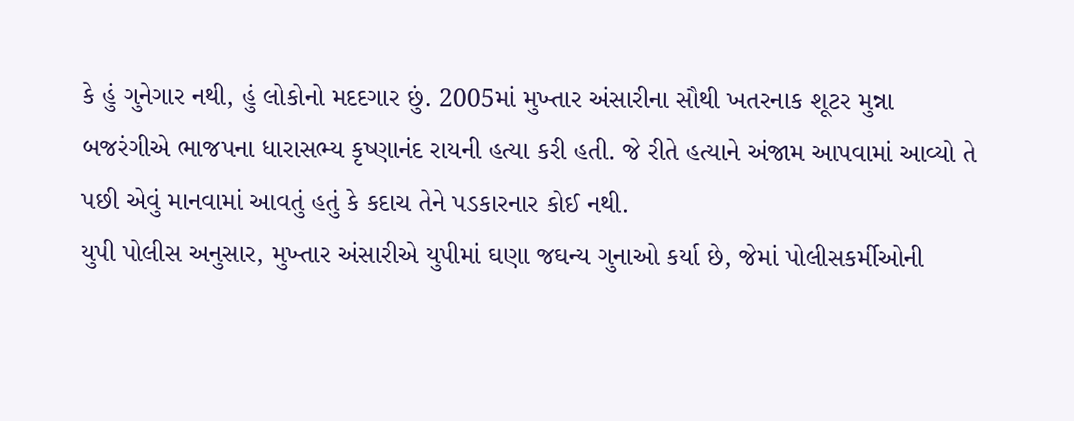કે હું ગુનેગાર નથી, હું લોકોનો મદદગાર છું. 2005માં મુખ્તાર અંસારીના સૌથી ખતરનાક શૂટર મુન્ના બજરંગીએ ભાજપના ધારાસભ્ય કૃષ્ણાનંદ રાયની હત્યા કરી હતી. જે રીતે હત્યાને અંજામ આપવામાં આવ્યો તે પછી એવું માનવામાં આવતું હતું કે કદાચ તેને પડકારનાર કોઈ નથી.
યુપી પોલીસ અનુસાર, મુખ્તાર અંસારીએ યુપીમાં ઘણા જઘન્ય ગુનાઓ કર્યા છે, જેમાં પોલીસકર્મીઓની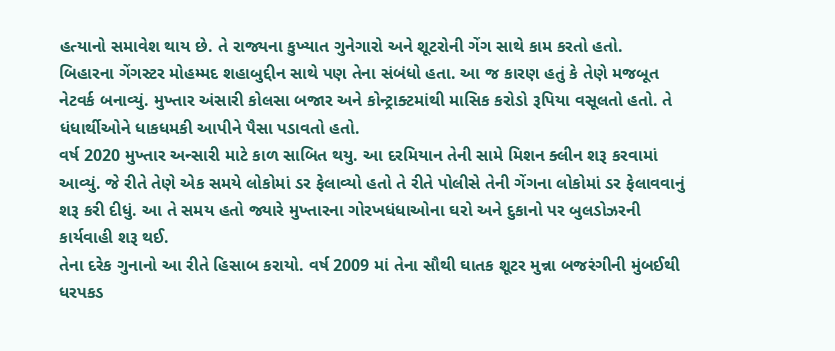હત્યાનો સમાવેશ થાય છે. તે રાજ્યના કુખ્યાત ગુનેગારો અને શૂટરોની ગેંગ સાથે કામ કરતો હતો.
બિહારના ગેંગસ્ટર મોહમ્મદ શહાબુદ્દીન સાથે પણ તેના સંબંધો હતા. આ જ કારણ હતું કે તેણે મજબૂત નેટવર્ક બનાવ્યું. મુખ્તાર અંસારી કોલસા બજાર અને કોન્ટ્રાક્ટમાંથી માસિક કરોડો રૂપિયા વસૂલતો હતો. તે ધંધાર્થીઓને ધાકધમકી આપીને પૈસા પડાવતો હતો.
વર્ષ 2020 મુખ્તાર અન્સારી માટે કાળ સાબિત થયુ. આ દરમિયાન તેની સામે મિશન ક્લીન શરૂ કરવામાં આવ્યું. જે રીતે તેણે એક સમયે લોકોમાં ડર ફેલાવ્યો હતો તે રીતે પોલીસે તેની ગેંગના લોકોમાં ડર ફેલાવવાનું શરૂ કરી દીધું. આ તે સમય હતો જ્યારે મુખ્તારના ગોરખધંધાઓના ઘરો અને દુકાનો પર બુલડોઝરની કાર્યવાહી શરૂ થઈ.
તેના દરેક ગુનાનો આ રીતે હિસાબ કરાયો. વર્ષ 2009 માં તેના સૌથી ઘાતક શૂટર મુન્ના બજરંગીની મુંબઈથી ધરપકડ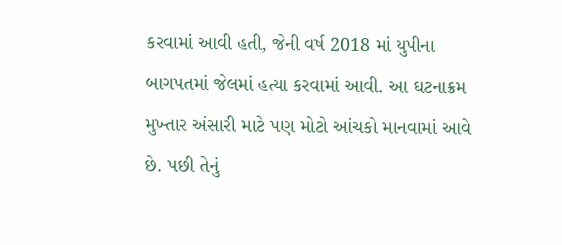કરવામાં આવી હતી, જેની વર્ષ 2018 માં યુપીના બાગપતમાં જેલમાં હત્યા કરવામાં આવી. આ ઘટનાક્રમ મુખ્તાર અંસારી માટે પણ મોટો આંચકો માનવામાં આવે છે. પછી તેનું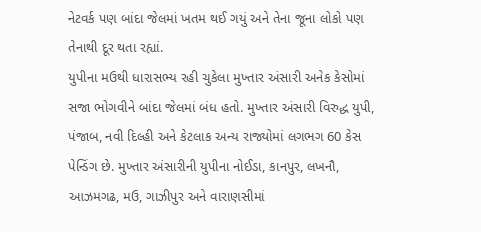નેટવર્ક પણ બાંદા જેલમાં ખતમ થઈ ગયું અને તેના જૂના લોકો પણ તેનાથી દૂર થતા રહ્યાં.
યુપીના મઉથી ધારાસભ્ય રહી ચુકેલા મુખ્તાર અંસારી અનેક કેસોમાં સજા ભોગવીને બાંદા જેલમાં બંધ હતો. મુખ્તાર અંસારી વિરુદ્ધ યુપી, પંજાબ, નવી દિલ્હી અને કેટલાક અન્ય રાજ્યોમાં લગભગ 60 કેસ પેન્ડિંગ છે. મુખ્તાર અંસારીની યુપીના નોઈડા, કાનપુર, લખનૌ, આઝમગઢ, મઉ, ગાઝીપુર અને વારાણસીમાં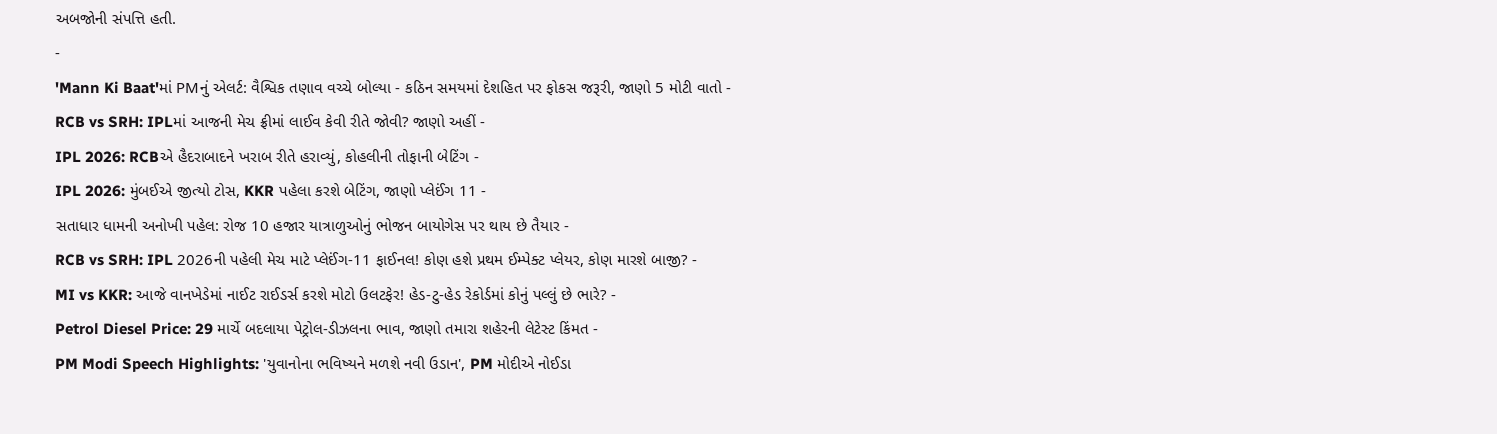અબજોની સંપત્તિ હતી.
-
'Mann Ki Baat'માં PMનું એલર્ટ: વૈશ્વિક તણાવ વચ્ચે બોલ્યા - કઠિન સમયમાં દેશહિત પર ફોકસ જરૂરી, જાણો 5 મોટી વાતો -
RCB vs SRH: IPLમાં આજની મેચ ફ્રીમાં લાઈવ કેવી રીતે જોવી? જાણો અહીં -
IPL 2026: RCBએ હૈદરાબાદને ખરાબ રીતે હરાવ્યું, કોહલીની તોફાની બેટિંગ -
IPL 2026: મુંબઈએ જીત્યો ટોસ, KKR પહેલા કરશે બેટિંગ, જાણો પ્લેઈંગ 11 -
સતાધાર ધામની અનોખી પહેલ: રોજ 10 હજાર યાત્રાળુઓનું ભોજન બાયોગેસ પર થાય છે તૈયાર -
RCB vs SRH: IPL 2026ની પહેલી મેચ માટે પ્લેઈંગ-11 ફાઈનલ! કોણ હશે પ્રથમ ઈમ્પેક્ટ પ્લેયર, કોણ મારશે બાજી? -
MI vs KKR: આજે વાનખેડેમાં નાઈટ રાઈડર્સ કરશે મોટો ઉલટફેર! હેડ-ટુ-હેડ રેકોર્ડમાં કોનું પલ્લું છે ભારે? -
Petrol Diesel Price: 29 માર્ચે બદલાયા પેટ્રોલ-ડીઝલના ભાવ, જાણો તમારા શહેરની લેટેસ્ટ કિંમત -
PM Modi Speech Highlights: 'યુવાનોના ભવિષ્યને મળશે નવી ઉડાન', PM મોદીએ નોઈડા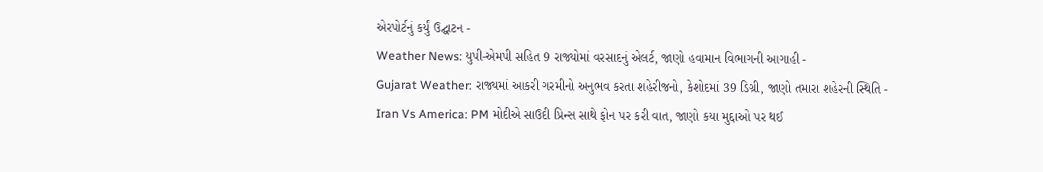એરપોર્ટનું કર્યું ઉદ્ઘાટન -
Weather News: યુપી-એમપી સહિત 9 રાજ્યોમાં વરસાદનું એલર્ટ, જાણો હવામાન વિભાગની આગાહી -
Gujarat Weather: રાજ્યમાં આકરી ગરમીનો અનુભવ કરતા શહેરીજનો, કેશોદમાં 39 ડિગ્રી, જાણો તમારા શહેરની સ્થિતિ -
Iran Vs America: PM મોદીએ સાઉદી પ્રિન્સ સાથે ફોન પર કરી વાત, જાણો કયા મુદ્દાઓ પર થઈ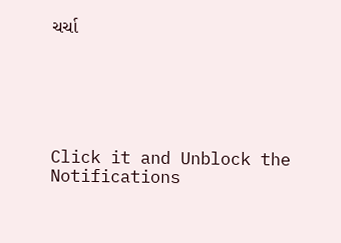ચર્ચા






Click it and Unblock the Notifications